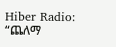Hiber Radio: “ጨለማ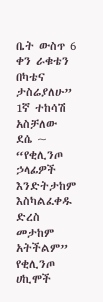ቤት ውስጥ 6 ቀን ራቁቴን በካቴና ታስሬያለሁ” 1ኛ ተከሳሽ አስቻለው ደሴ ~ “የቂሊንጦ ኃላፊዎች እንድትታከም እስካልፈቀዱ ድረስ መታከም አትችልም” የቂሊንጦ ሀኪሞች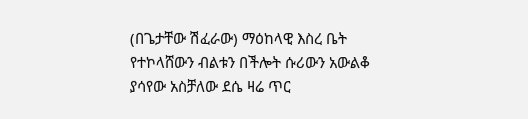(በጌታቸው ሽፈራው) ማዕከላዊ እስረ ቤት የተኮላሸውን ብልቱን በችሎት ሱሪውን አውልቆ ያሳየው አስቻለው ደሴ ዛሬ ጥር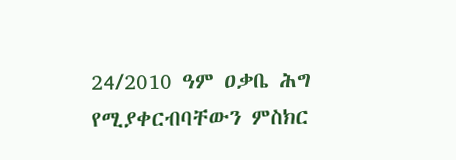24/2010 ዓም ዐቃቤ ሕግ የሚያቀርብባቸውን ምስክር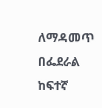ለማዳመጥ በፌደራል ከፍተኛ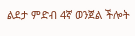ልደታ ምድብ 4ኛ ወንጀል ችሎት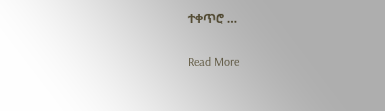ተቀጥሮ …

Read More